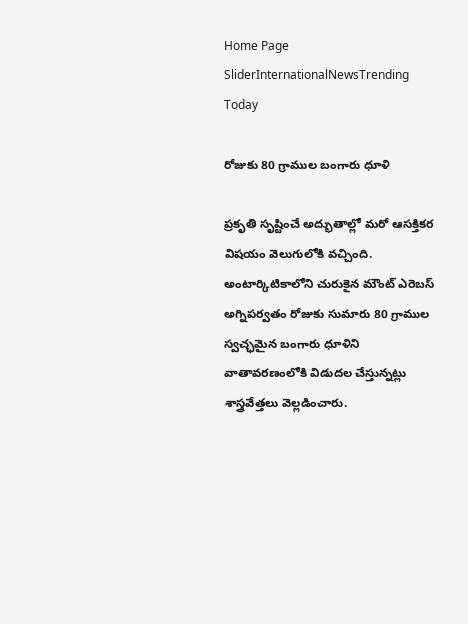Home Page SliderInternationalNewsTrending Today

రోజుకు 80 గ్రాముల బంగారు ధూళి

ప్రకృతి సృష్టించే అద్భుతాల్లో మరో ఆసక్తికర విషయం వెలుగులోకి వచ్చింది. అంటార్కిటికాలోని చురుకైన మౌంట్ ఎరెబస్ అగ్నిపర్వతం రోజుకు సుమారు 80 గ్రాముల స్వచ్ఛమైన బంగారు ధూళిని వాతావరణంలోకి విడుదల చేస్తున్నట్లు శాస్త్రవేత్తలు వెల్లడించారు.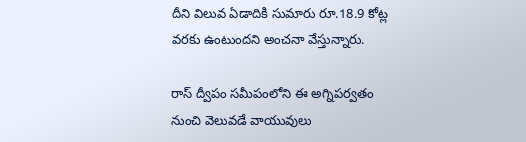దీని విలువ ఏడాదికి సుమారు రూ.18.9 కోట్ల వరకు ఉంటుందని అంచనా వేస్తున్నారు.

రాస్ ద్వీపం సమీపంలోని ఈ అగ్నిపర్వతం నుంచి వెలువడే వాయువులు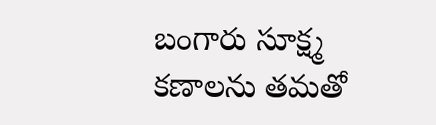బంగారు సూక్ష్మ కణాలను తమతో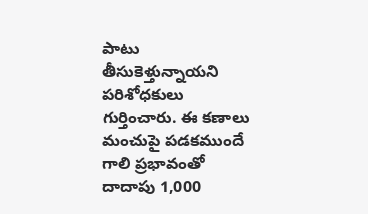పాటు తీసుకెళ్తున్నాయని పరిశోధకులు గుర్తించారు. ఈ కణాలు మంచుపై పడకముందే గాలి ప్రభావంతో దాదాపు 1,000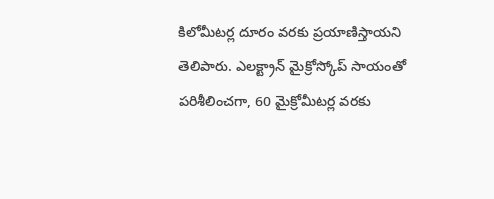కిలోమీటర్ల దూరం వరకు ప్రయాణిస్తాయని తెలిపారు. ఎలక్ట్రాన్ మైక్రోస్కోప్ సాయంతో పరిశీలించగా, 60 మైక్రోమీటర్ల వరకు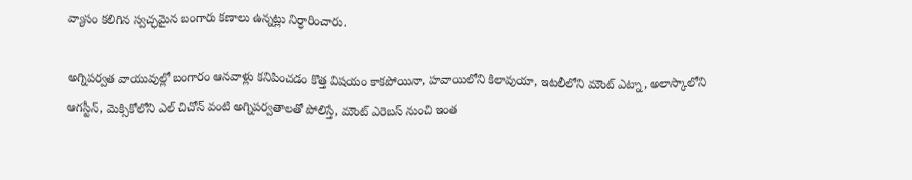వ్యాసం కలిగిన స్వచ్ఛమైన బంగారు కణాలు ఉన్నట్లు నిర్ధారించారు.

అగ్నిపర్వత వాయువుల్లో బంగారం ఆనవాళ్లు కనిపించడం కొత్త విషయం కాకపోయినా, హవాయిలోని కిలావుయా, ఇటలీలోని మౌంట్ ఎట్నా, అలాస్కాలోని ఆగస్టీన్, మెక్సికోలోని ఎల్ చిచోన్ వంటి అగ్నిపర్వతాలతో పోలిస్తే, మౌంట్ ఎరెబస్ నుంచి ఇంత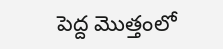పెద్ద మొత్తంలో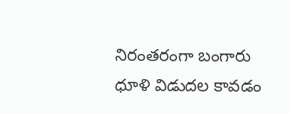నిరంతరంగా బంగారు ధూళి విడుదల కావడం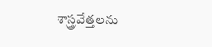శాస్త్రవేత్తలను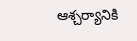ఆశ్చర్యానికి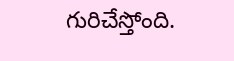గురిచేస్తోంది.